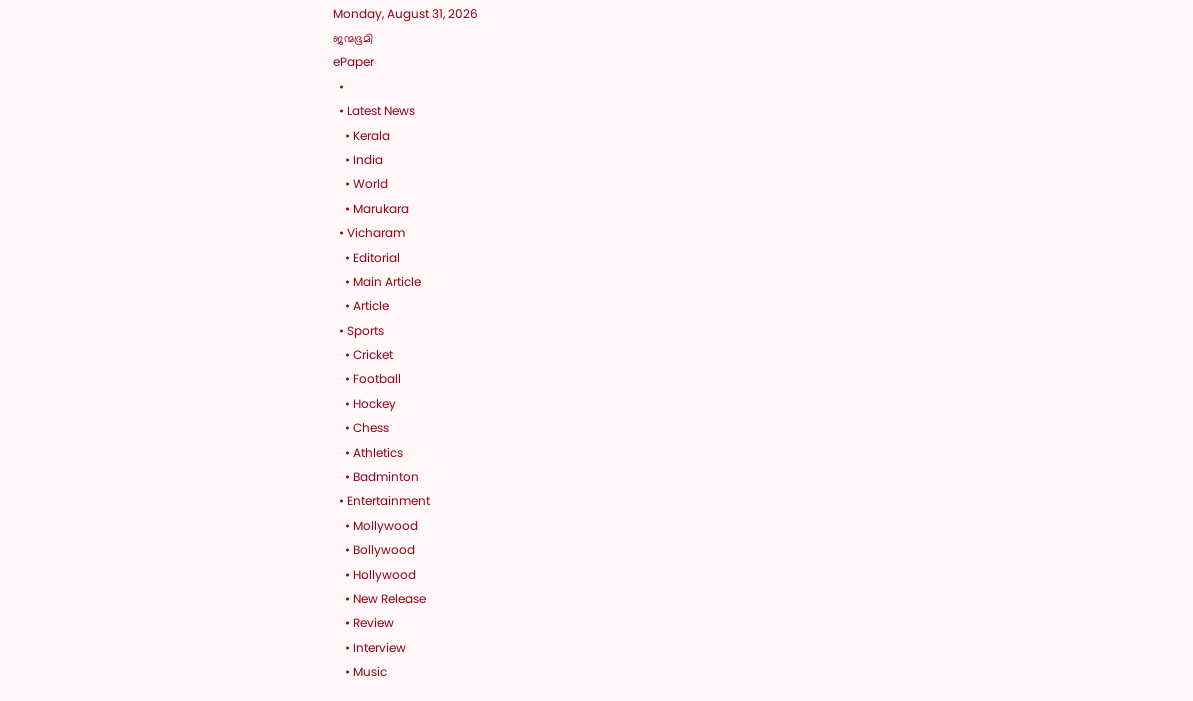Monday, August 31, 2026
ജന്മഭൂമി
ePaper
  •
  • Latest News
    • Kerala
    • India
    • World
    • Marukara
  • Vicharam
    • Editorial
    • Main Article
    • Article
  • Sports
    • Cricket
    • Football
    • Hockey
    • Chess
    • Athletics
    • Badminton
  • Entertainment
    • Mollywood
    • Bollywood
    • Hollywood
    • New Release
    • Review
    • Interview
    • Music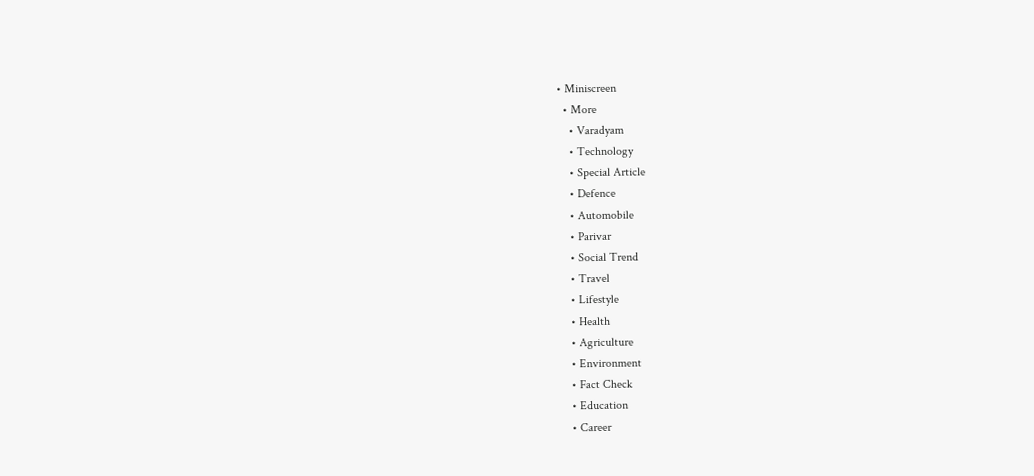• Miniscreen
  • More
    • Varadyam
    • Technology
    • Special Article
    • Defence
    • Automobile
    • Parivar
    • Social Trend
    • Travel
    • Lifestyle
    • Health
    • Agriculture
    • Environment
    • Fact Check
    • Education
    • Career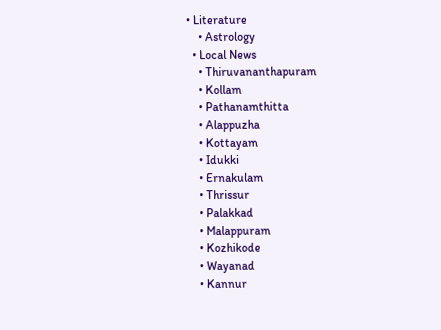• Literature
    • Astrology
  • Local News
    • Thiruvananthapuram
    • Kollam
    • Pathanamthitta
    • Alappuzha
    • Kottayam
    • Idukki
    • Ernakulam
    • Thrissur
    • Palakkad
    • Malappuram
    • Kozhikode
    • Wayanad
    • Kannur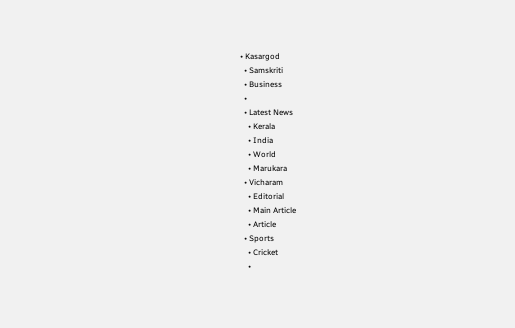• Kasargod
  • Samskriti
  • Business
  •
  • Latest News
    • Kerala
    • India
    • World
    • Marukara
  • Vicharam
    • Editorial
    • Main Article
    • Article
  • Sports
    • Cricket
    •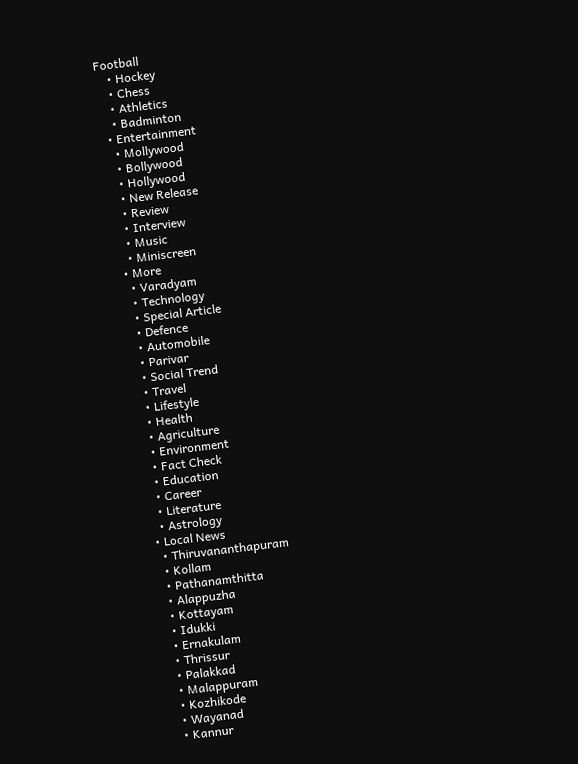Football
    • Hockey
    • Chess
    • Athletics
    • Badminton
  • Entertainment
    • Mollywood
    • Bollywood
    • Hollywood
    • New Release
    • Review
    • Interview
    • Music
    • Miniscreen
  • More
    • Varadyam
    • Technology
    • Special Article
    • Defence
    • Automobile
    • Parivar
    • Social Trend
    • Travel
    • Lifestyle
    • Health
    • Agriculture
    • Environment
    • Fact Check
    • Education
    • Career
    • Literature
    • Astrology
  • Local News
    • Thiruvananthapuram
    • Kollam
    • Pathanamthitta
    • Alappuzha
    • Kottayam
    • Idukki
    • Ernakulam
    • Thrissur
    • Palakkad
    • Malappuram
    • Kozhikode
    • Wayanad
    • Kannur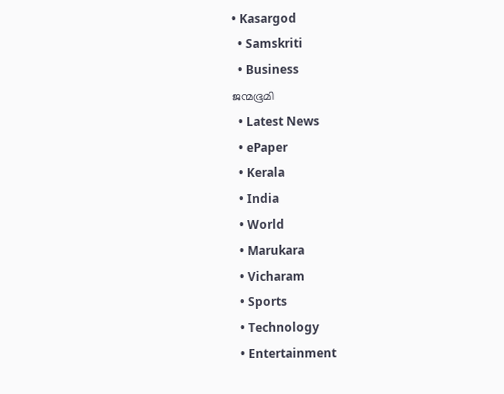• Kasargod
  • Samskriti
  • Business
ജന്മഭൂമി
  • Latest News
  • ePaper
  • Kerala
  • India
  • World
  • Marukara
  • Vicharam
  • Sports
  • Technology
  • Entertainment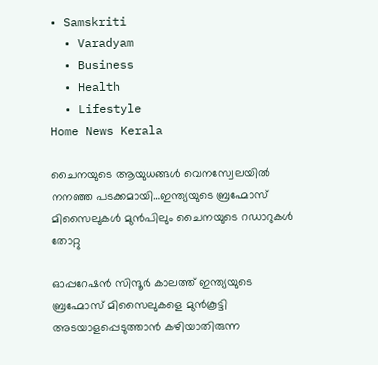• Samskriti
  • Varadyam
  • Business
  • Health
  • Lifestyle
Home News Kerala

ചൈനയുടെ ആയുധങ്ങള്‍ വെനസ്വേലയില്‍ നനഞ്ഞ പടക്കമായി…ഇന്ത്യയുടെ ബ്രഹ്മോസ് മിസൈലുകള്‍ മുന്‍പിലും ചൈനയുടെ റഡാറുകള്‍ തോറ്റു

ഓപ്പറേഷന്‍ സിന്ദൂര്‍ കാലത്ത് ഇന്ത്യയുടെ ബ്രഹ്മോസ് മിസൈലുകളെ മുന്‍കൂട്ടി അടയാളപ്പെടുത്താന്‍ കഴിയാതിരുന്ന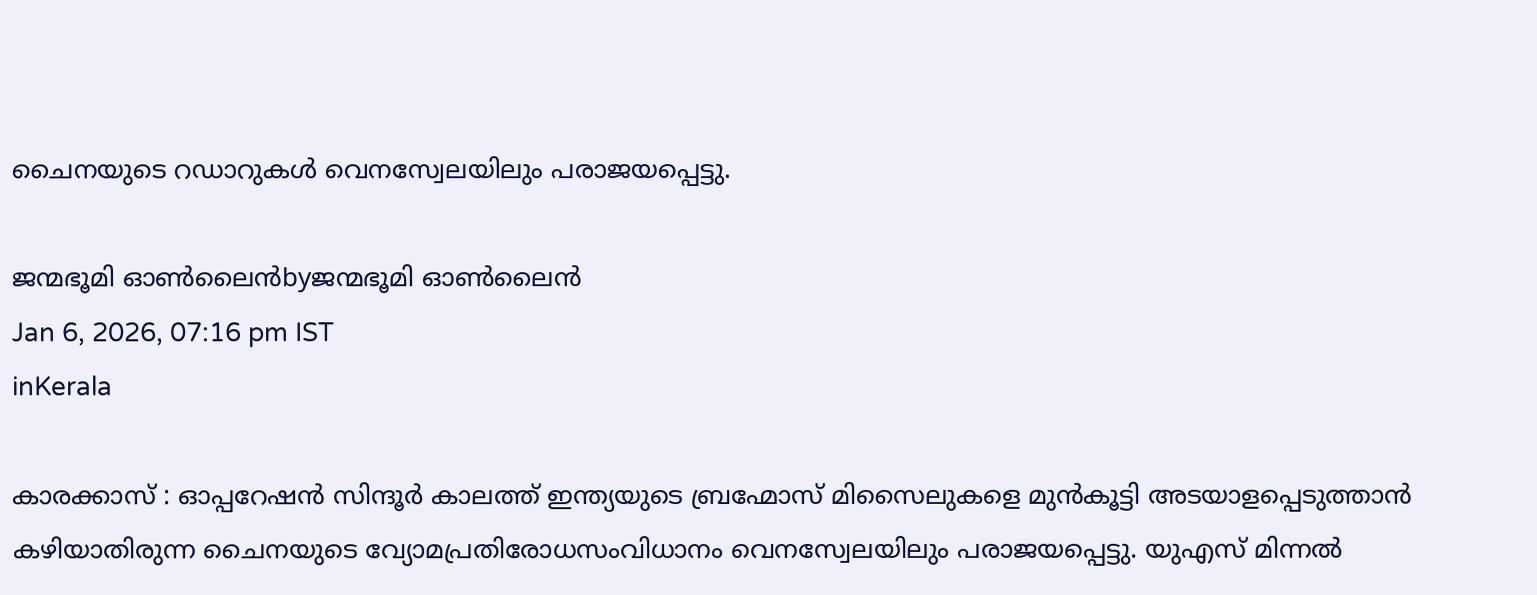ചൈനയുടെ റഡാറുകള്‍ വെനസ്വേലയിലും പരാജയപ്പെട്ടു.

ജന്മഭൂമി ഓണ്‍ലൈന്‍byജന്മഭൂമി ഓണ്‍ലൈന്‍
Jan 6, 2026, 07:16 pm IST
inKerala

കാരക്കാസ് : ഓപ്പറേഷന്‍ സിന്ദൂര്‍ കാലത്ത് ഇന്ത്യയുടെ ബ്രഹ്മോസ് മിസൈലുകളെ മുന്‍കൂട്ടി അടയാളപ്പെടുത്താന്‍ കഴിയാതിരുന്ന ചൈനയുടെ വ്യോമപ്രതിരോധസംവിധാനം വെനസ്വേലയിലും പരാജയപ്പെട്ടു. യുഎസ് മിന്നല്‍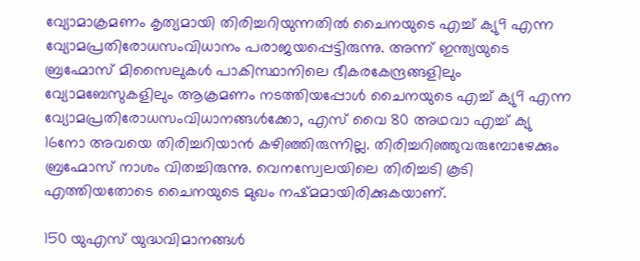വ്യോമാക്രമണം കൃത്യമായി തിരിച്ചറിയുന്നതില്‍ ചൈനയുടെ എച്ച് ക്യു9 എന്ന വ്യോമപ്രതിരോധസംവിധാനം പരാജയപ്പെട്ടിരുന്നു. അന്ന് ഇന്ത്യയുടെ ബ്രഹ്മോസ് മിസൈലുകള്‍ പാകിസ്ഥാനിലെ ഭീകരകേന്ദ്രങ്ങളിലും വ്യോമബേസുകളിലും ആക്രമണം നടത്തിയപ്പോള്‍ ചൈനയുടെ എച്ച് ക്യു9 എന്ന വ്യോമപ്രതിരോധസംവിധാനങ്ങള്‍ക്കോ, എസ് വൈ 80 അഥവാ എച്ച് ക്യു 16നോ അവയെ തിരിച്ചറിയാന്‍ കഴിഞ്ഞിരുന്നില്ല. തിരിച്ചറിഞ്ഞുവരുമ്പോഴേക്കും ബ്രഹ്മോസ് നാശം വിതച്ചിരുന്നു. വെനസ്വേലയിലെ തിരിച്ചടി കൂടി എത്തിയതോടെ ചൈനയുടെ മുഖം നഷ്മമായിരിക്കുകയാണ്.

150 യുഎസ് യുദ്ധവിമാനങ്ങള്‍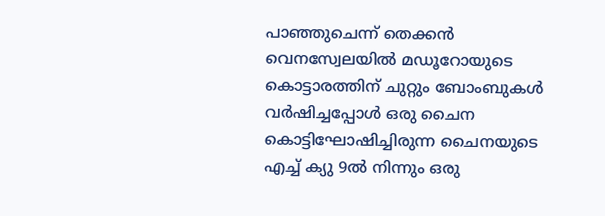പാഞ്ഞുചെന്ന് തെക്കന്‍ വെനസ്വേലയില്‍ മഡൂറോയുടെ കൊട്ടാരത്തിന് ചുറ്റും ബോംബുകള്‍ വര്‍ഷിച്ചപ്പോള്‍ ഒരു ചൈന കൊട്ടിഘോഷിച്ചിരുന്ന ചൈനയുടെ എച്ച് ക്യു 9ല്‍ നിന്നും ഒരു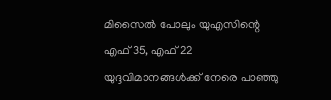മിസൈല്‍ പോലും യുഎസിന്റെ എഫ് 35, എഫ് 22 യുദ്ദവിമാനങ്ങള്‍ക്ക് നേരെ പാഞ്ഞു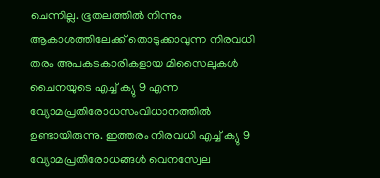ചെന്നില്ല. ഭൂതലത്തില്‍ നിന്നും ആകാശത്തിലേക്ക് തൊടുക്കാവുന്ന നിരവധി തരം അപകടകാരികളായ മിസൈലുകള്‍ ചൈനയുടെ എച്ച് ക്യു 9 എന്ന വ്യോമപ്രതിരോധസംവിധാനത്തില്‍ ഉണ്ടായിരുന്നു. ഇത്തരം നിരവധി എച്ച് ക്യു 9 വ്യോമപ്രതിരോധങ്ങള്‍ വെനസ്വേല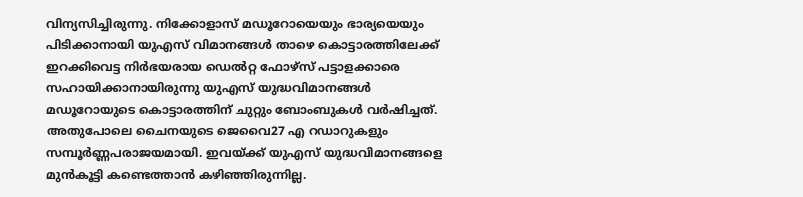വിന്യസിച്ചിരുന്നു. നിക്കോളാസ് മഡൂറോയെയും ഭാര്യയെയും പിടിക്കാനായി യുഎസ് വിമാനങ്ങള്‍ താഴെ കൊട്ടാരത്തിലേക്ക് ഇറക്കിവെട്ട നിര്‍ഭയരായ ഡെല്‍റ്റ ഫോഴ്സ് പട്ടാളക്കാരെ സഹായിക്കാനായിരുന്നു യുഎസ് യുദ്ധവിമാനങ്ങള്‍ മഡൂറോയുടെ കൊട്ടാരത്തിന് ചുറ്റും ബോംബുകള്‍ വര്‍ഷിച്ചത്. അതുപോലെ ചൈനയുടെ ജെവൈ27 എ റഡാറുകളും സമ്പൂര്‍ണ്ണപരാജയമായി. ഇവയ്‌ക്ക് യുഎസ് യുദ്ധവിമാനങ്ങളെ മുന്‍കൂട്ടി കണ്ടെത്താന്‍ കഴിഞ്ഞിരുന്നില്ല.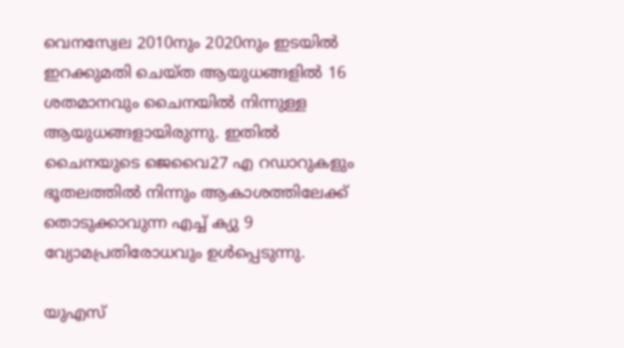വെനസ്വേല 2010നും 2020നും ഇടയില്‍ ഇറക്കുമതി ചെയ്ത ആയുധങ്ങളില്‍ 16 ശതമാനവും ചൈനയില്‍ നിന്നുള്ള ആയുധങ്ങളായിരുന്നു. ഇതില്‍ ചൈനയുടെ ജെവൈ27 എ റഡാറുകളും ഭൂതലത്തില്‍ നിന്നും ആകാശത്തിലേക്ക് തൊടുക്കാവുന്ന എച്ച് ക്യു 9 വ്യോമപ്രതിരോധവും ഉള്‍പ്പെടുന്നു.

യുഎസ്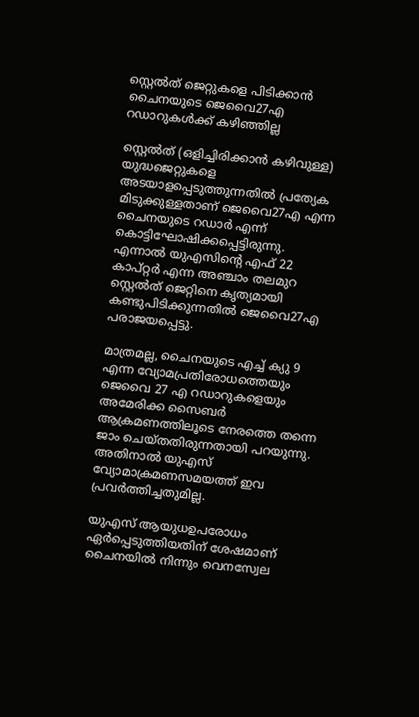സ്റ്റെല്‍ത് ജെറ്റുകളെ പിടിക്കാന്‍ ചൈനയുടെ ജെവൈ27എ റഡാറുകള്‍ക്ക് കഴിഞ്ഞില്ല

സ്റ്റെല്‍ത് (ഒളിച്ചിരിക്കാന്‍ കഴിവുള്ള) യുദ്ധജെറ്റുകളെ അടയാളപ്പെടുത്തുന്നതില്‍ പ്രത്യേക മിടുക്കുള്ളതാണ് ജെവൈ27എ എന്ന ചൈനയുടെ റഡാര്‍ എന്ന് കൊട്ടിഘോഷിക്കപ്പെട്ടിരുന്നു. എന്നാല്‍ യുഎസിന്റെ എഫ് 22 കാപ്റ്റര്‍ എന്ന അഞ്ചാം തലമുറ സ്റ്റെല്‍ത് ജെറ്റിനെ കൃത്യമായി കണ്ടുപിടിക്കുന്നതില്‍ ജെവൈ27എ പരാജയപ്പെട്ടു.

മാത്രമല്ല, ചൈനയുടെ എച്ച് ക്യു 9 എന്ന വ്യോമപ്രതിരോധത്തെയും ജെവൈ 27 എ റഡാറുകളെയും അമേരിക്ക സൈബര്‍ ആക്രമണത്തിലൂടെ നേരത്തെ തന്നെ ജാം ചെയ്തതിരുന്നതായി പറയുന്നു. അതിനാല്‍ യുഎസ് വ്യോമാക്രമണസമയത്ത് ഇവ പ്രവര്‍ത്തിച്ചതുമില്ല.

യുഎസ് ആയുധഉപരോധം ഏര്‍പ്പെടുത്തിയതിന് ശേഷമാണ് ചൈനയില്‍ നിന്നും വെനസ്വേല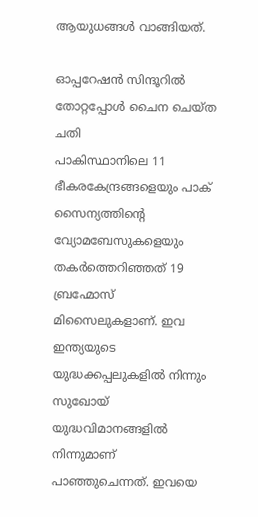ആയുധങ്ങള്‍ വാങ്ങിയത്.

ഓപ്പറേഷന്‍ സിന്ദൂറില്‍ തോറ്റപ്പോള്‍ ചൈന ചെയ്ത ചതി
പാകിസ്ഥാനിലെ 11 ഭീകരകേന്ദ്രങ്ങളെയും പാക് സൈന്യത്തിന്റെ വ്യോമബേസുകളെയും തകര്‍ത്തെറിഞ്ഞത് 19 ബ്രഹ്മോസ് മിസൈലുകളാണ്. ഇവ ഇന്ത്യയുടെ യുദ്ധക്കപ്പലുകളില്‍ നിന്നും സുഖോയ് യുദ്ധവിമാനങ്ങളില്‍ നിന്നുമാണ് പാഞ്ഞുചെന്നത്. ഇവയെ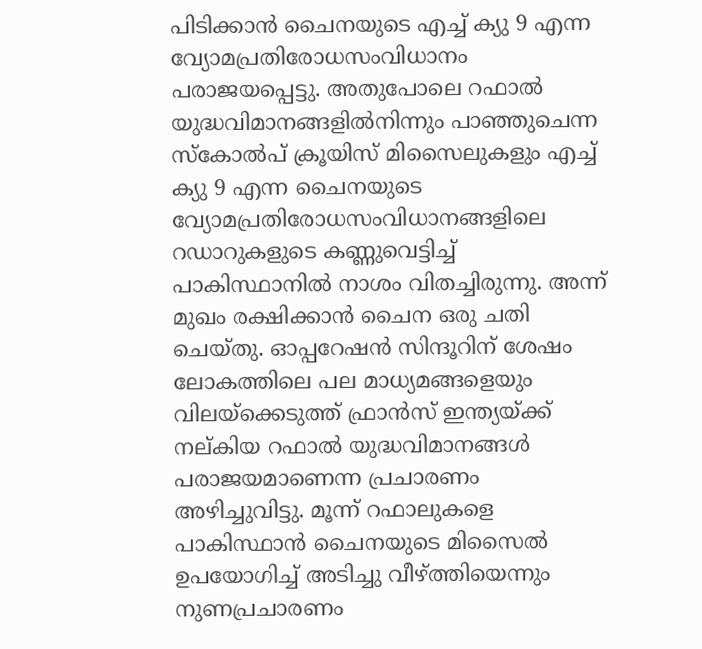പിടിക്കാന്‍ ചൈനയുടെ എച്ച് ക്യു 9 എന്ന വ്യോമപ്രതിരോധസംവിധാനം പരാജയപ്പെട്ടു. അതുപോലെ റഫാല്‍ യുദ്ധവിമാനങ്ങളില്‍നിന്നും പാഞ്ഞുചെന്ന സ്കോല്‍പ് ക്രൂയിസ് മിസൈലുകളും എച്ച് ക്യു 9 എന്ന ചൈനയുടെ വ്യോമപ്രതിരോധസംവിധാനങ്ങളിലെ റഡാറുകളുടെ കണ്ണുവെട്ടിച്ച് പാകിസ്ഥാനില്‍ നാശം വിതച്ചിരുന്നു. അന്ന് മുഖം രക്ഷിക്കാന്‍ ചൈന ഒരു ചതി ചെയ്തു. ഓപ്പറേഷന്‍ സിന്ദൂറിന് ശേഷം ലോകത്തിലെ പല മാധ്യമങ്ങളെയും വിലയ്‌ക്കെടുത്ത് ഫ്രാന്‍സ് ഇന്ത്യയ്‌ക്ക് നല്കിയ റഫാല്‍ യുദ്ധവിമാനങ്ങള്‍ പരാജയമാണെന്ന പ്രചാരണം അഴിച്ചുവിട്ടു. മൂന്ന് റഫാലുകളെ പാകിസ്ഥാന്‍ ചൈനയുടെ മിസൈല്‍ ഉപയോഗിച്ച് അടിച്ചു വീഴ്‌ത്തിയെന്നും നുണപ്രചാരണം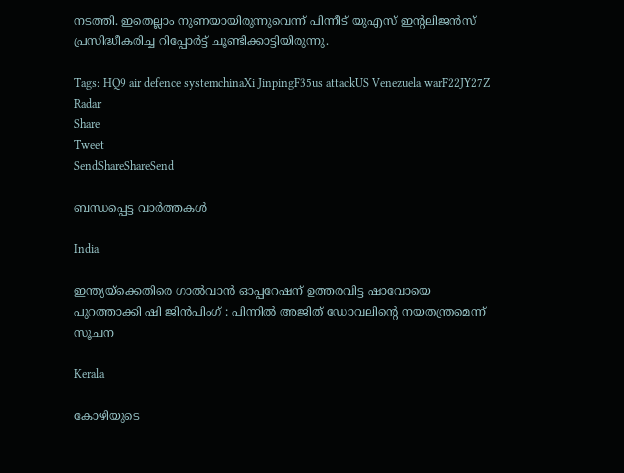നടത്തി. ഇതെല്ലാം നുണയായിരുന്നുവെന്ന് പിന്നീട് യുഎസ് ഇന്‍റലിജന്‍സ് പ്രസിദ്ധീകരിച്ച റിപ്പോര്‍ട്ട് ചൂണ്ടിക്കാട്ടിയിരുന്നു.

Tags: HQ9 air defence systemchinaXi JinpingF35us attackUS Venezuela warF22JY27Z Radar
Share
Tweet
SendShareShareSend

ബന്ധപ്പെട്ട വാര്‍ത്തകള്‍

India

ഇന്ത്യയ്‌ക്കെതിരെ ഗാൽവാൻ ഓപ്പറേഷന് ഉത്തരവിട്ട ഷാവോയെ പുറത്താക്കി ഷി ജിൻപിംഗ് : പിന്നിൽ അജിത് ഡോവലിന്റെ നയതന്ത്രമെന്ന് സൂചന

Kerala

കോഴിയുടെ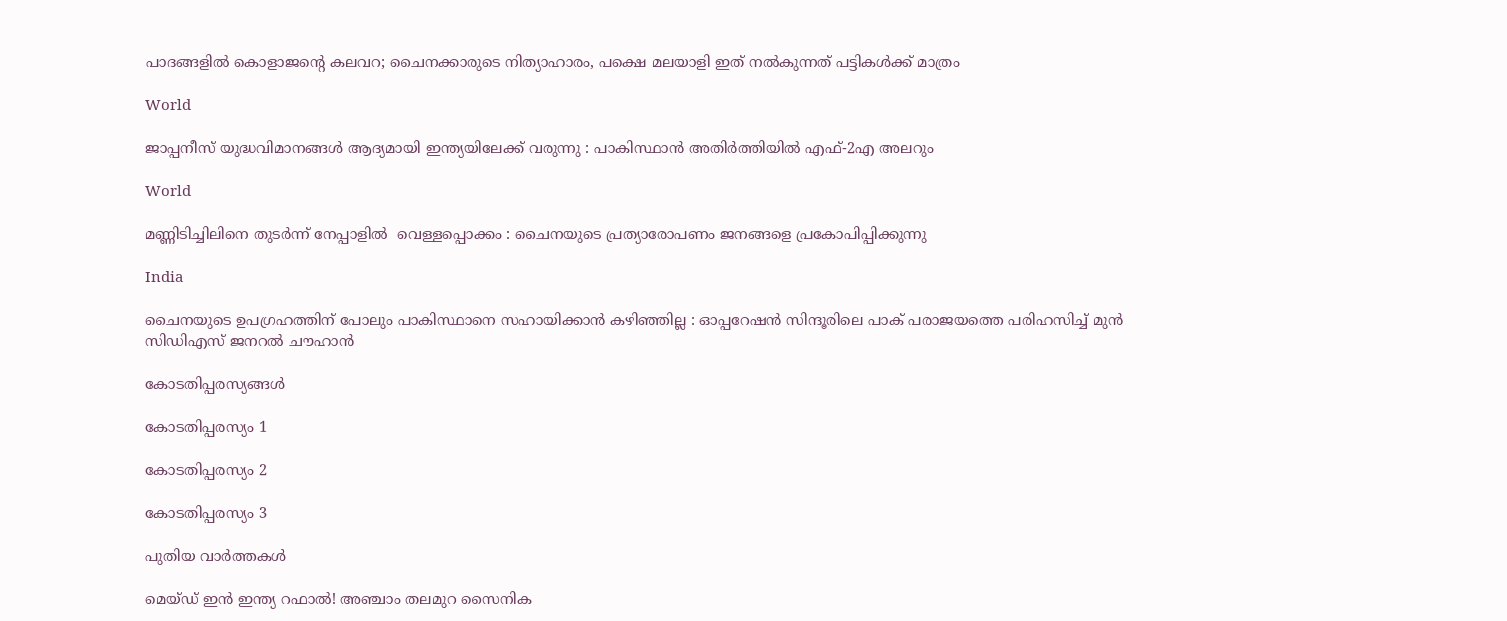പാദങ്ങളില്‍ കൊളാജന്റെ കലവറ; ചൈനക്കാരുടെ നിത്യാഹാരം, പക്ഷെ മലയാളി ഇത് നല്‍കുന്നത് പട്ടികള്‍ക്ക് മാത്രം

World

ജാപ്പനീസ് യുദ്ധവിമാനങ്ങൾ ആദ്യമായി ഇന്ത്യയിലേക്ക് വരുന്നു : പാകിസ്ഥാൻ അതിർത്തിയിൽ എഫ്-2എ അലറും

World

മണ്ണിടിച്ചിലിനെ തുടർന്ന് നേപ്പാളിൽ  വെള്ളപ്പൊക്കം : ചൈനയുടെ പ്രത്യാരോപണം ജനങ്ങളെ പ്രകോപിപ്പിക്കുന്നു

India

ചൈനയുടെ ഉപഗ്രഹത്തിന് പോലും പാകിസ്ഥാനെ സഹായിക്കാൻ കഴിഞ്ഞില്ല : ഓപ്പറേഷൻ സിന്ദൂരിലെ പാക് പരാജയത്തെ പരിഹസിച്ച് മുൻ സിഡിഎസ് ജനറൽ ചൗഹാൻ

കോടതിപ്പരസ്യങ്ങള്‍

കോടതിപ്പരസ്യം 1

കോടതിപ്പരസ്യം 2

കോടതിപ്പരസ്യം 3

പുതിയ വാര്‍ത്തകള്‍

മെയ്ഡ് ഇന്‍ ഇന്ത്യ റഫാല്‍! അഞ്ചാം തലമുറ സൈനിക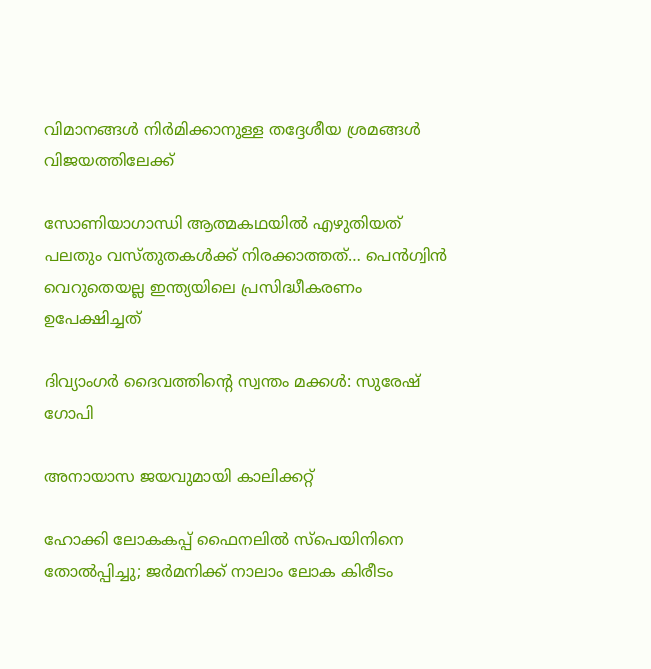വിമാനങ്ങള്‍ നിര്‍മിക്കാനുള്ള തദ്ദേശീയ ശ്രമങ്ങള്‍ വിജയത്തിലേക്ക്

സോണിയാഗാന്ധി ആത്മകഥയില്‍ എഴുതിയത് പലതും വസ്തുതകള്‍ക്ക് നിരക്കാത്തത്… പെന്‍ഗ്വിന്‍ വെറുതെയല്ല ഇന്ത്യയിലെ പ്രസിദ്ധീകരണം ഉപേക്ഷിച്ചത്

ദിവ്യാംഗര്‍ ദൈവത്തിന്റെ സ്വന്തം മക്കള്‍: സുരേഷ് ഗോപി

അനായാസ ജയവുമായി കാലിക്കറ്റ്

ഹോക്കി ലോകകപ്പ് ഫൈനലില്‍ സ്‌പെയിനിനെ തോല്‍പ്പിച്ചു; ജര്‍മനിക്ക് നാലാം ലോക കിരീടം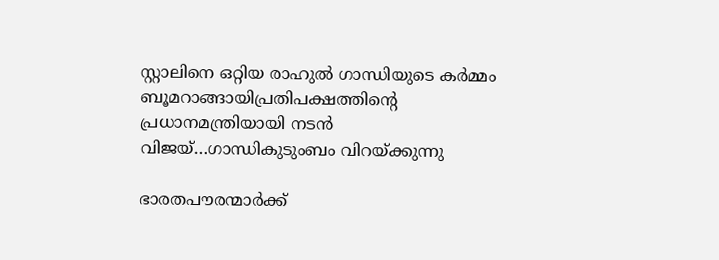സ്റ്റാലിനെ ഒറ്റിയ രാഹുല്‍ ഗാന്ധിയുടെ കര്‍മ്മം ബൂമറാങ്ങായിപ്രതിപക്ഷത്തിന്റെ പ്രധാനമന്ത്രിയായി നടന്‍ വിജയ്…ഗാന്ധികുടുംബം വിറയ്‌ക്കുന്നു

ഭാരതപൗരന്മാര്‍ക്ക്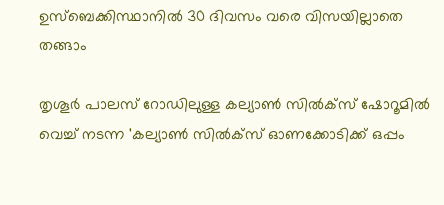ഉസ്ബെക്കിസ്ഥാനില്‍ 30 ദിവസം വരെ വിസയില്ലാതെ തങ്ങാം

തൃശൂര്‍ പാലസ് റോഡിലുള്ള കല്യാണ്‍ സില്‍ക്‌സ് ഷോറൂമില്‍ വെച്ച് നടന്ന 'കല്യാണ്‍ സില്‍ക്‌സ് ഓണക്കോടിക്ക് ഒപ്പം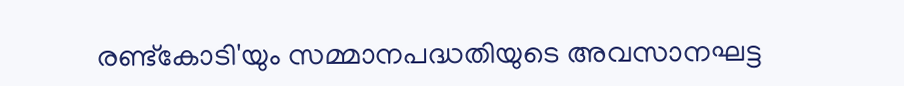രണ്ട്‌കോടി'യും സമ്മാനപദ്ധതിയുടെ അവസാനഘട്ട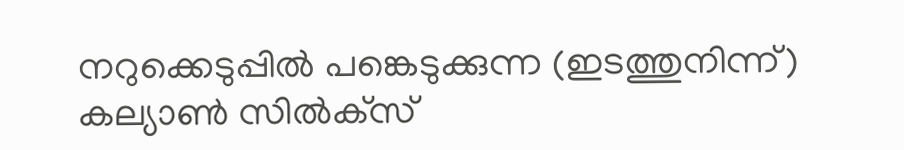നറുക്കെടുപ്പില്‍ പങ്കെടുക്കുന്ന (ഇടത്തുനിന്ന്) കല്യാണ്‍ സില്‍ക്‌സ്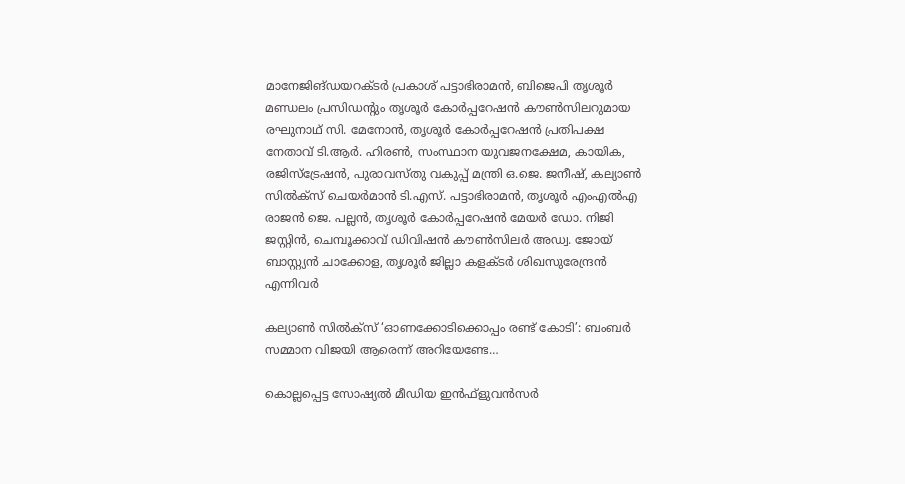മാനേജിങ്ഡയറക്ടര്‍ പ്രകാശ് പട്ടാഭിരാമന്‍, ബിജെപി തൃശൂര്‍ മണ്ഡലം പ്രസിഡന്റും തൃശൂര്‍ കോര്‍പ്പറേഷന്‍ കൗണ്‍സിലറുമായ രഘുനാഥ് സി. മേനോന്‍, തൃശൂര്‍ കോര്‍പ്പറേഷന്‍ പ്രതിപക്ഷ നേതാവ് ടി.ആര്‍. ഹിരണ്‍, സംസ്ഥാന യുവജനക്ഷേമ, കായിക, രജിസ്‌ട്രേഷന്‍, പുരാവസ്തു വകുപ്പ് മന്ത്രി ഒ.ജെ. ജനീഷ്, കല്യാണ്‍ സില്‍ക്‌സ് ചെയര്‍മാന്‍ ടി.എസ്. പട്ടാഭിരാമന്‍, തൃശൂര്‍ എംഎല്‍എ രാജന്‍ ജെ. പല്ലന്‍, തൃശൂര്‍ കോര്‍പ്പറേഷന്‍ മേയര്‍ ഡോ. നിജി ജസ്റ്റിന്‍, ചെമ്പൂക്കാവ് ഡിവിഷന്‍ കൗണ്‍സിലര്‍ അഡ്വ. ജോയ് ബാസ്റ്റ്യന്‍ ചാക്കോള, തൃശൂര്‍ ജില്ലാ കളക്ടര്‍ ശിഖസുരേന്ദ്രന്‍ എന്നിവര്‍

കല്യാണ്‍ സില്‍ക്‌സ് ‘ഓണക്കോടിക്കൊപ്പം രണ്ട് കോടി’: ബംബര്‍ സമ്മാന വിജയി ആരെന്ന് അറിയേണ്ടേ…

കൊല്ലപ്പെട്ട സോഷ്യല്‍ മീഡിയ ഇന്‍ഫ്‌ളുവന്‍സര്‍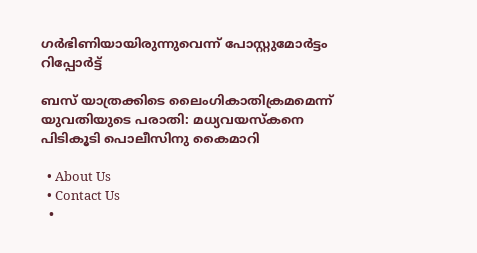ഗര്‍ഭിണിയായിരുന്നുവെന്ന് പോസ്റ്റുമോര്‍ട്ടം റിപ്പോര്‍ട്ട്

ബസ് യാത്രക്കിടെ ലൈംഗികാതിക്രമമെന്ന് യുവതിയുടെ പരാതി: മധ്യവയസ്‌കനെ പിടികൂടി പൊലീസിനു കൈമാറി

  • About Us
  • Contact Us
  •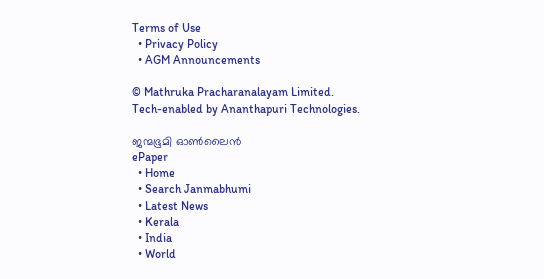Terms of Use
  • Privacy Policy
  • AGM Announcements

© Mathruka Pracharanalayam Limited.
Tech-enabled by Ananthapuri Technologies.

ജന്മഭൂമി ഓണ്‍ലൈന്‍
ePaper
  • Home
  • Search Janmabhumi
  • Latest News
  • Kerala
  • India
  • World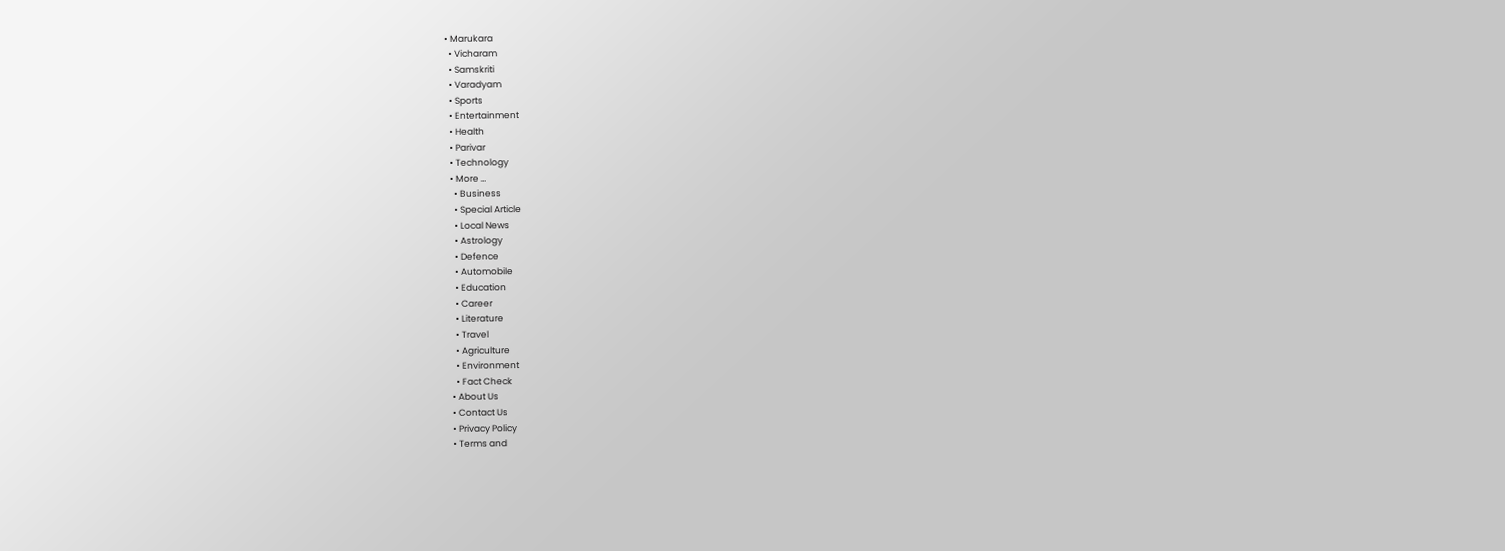• Marukara
  • Vicharam
  • Samskriti
  • Varadyam
  • Sports
  • Entertainment
  • Health
  • Parivar
  • Technology
  • More …
    • Business
    • Special Article
    • Local News
    • Astrology
    • Defence
    • Automobile
    • Education
    • Career
    • Literature
    • Travel
    • Agriculture
    • Environment
    • Fact Check
  • About Us
  • Contact Us
  • Privacy Policy
  • Terms and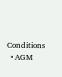Conditions
  • AGM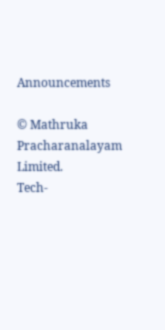Announcements

© Mathruka Pracharanalayam Limited.
Tech-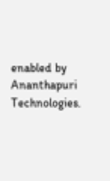enabled by Ananthapuri Technologies.